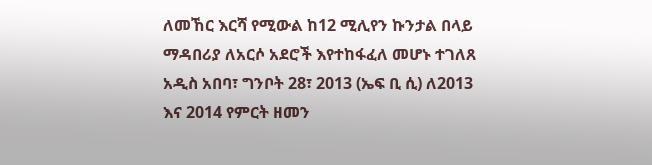ለመኸር እርሻ የሚውል ከ12 ሚሊየን ኩንታል በላይ ማዳበሪያ ለአርሶ አደሮች እየተከፋፈለ መሆኑ ተገለጸ
አዲስ አበባ፣ ግንቦት 28፣ 2013 (ኤፍ ቢ ሲ) ለ2013 እና 2014 የምርት ዘመን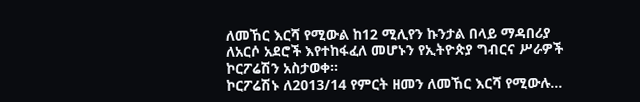ለመኸር እርሻ የሚውል ከ12 ሚሊየን ኩንታል በላይ ማዳበሪያ ለአርሶ አደሮች እየተከፋፈለ መሆኑን የኢትዮጵያ ግብርና ሥራዎች ኮርፖሬሽን አስታወቀ።
ኮርፖሬሽኑ ለ2013/14 የምርት ዘመን ለመኸር እርሻ የሚውሉ…